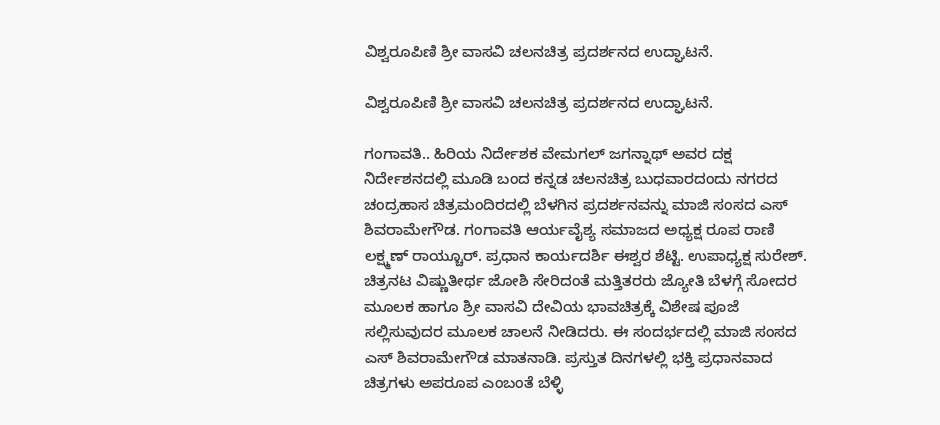ವಿಶ್ವರೂಪಿಣಿ ಶ್ರೀ ವಾಸವಿ ಚಲನಚಿತ್ರ ಪ್ರದರ್ಶನದ ಉದ್ಘಾಟನೆ.

ವಿಶ್ವರೂಪಿಣಿ ಶ್ರೀ ವಾಸವಿ ಚಲನಚಿತ್ರ ಪ್ರದರ್ಶನದ ಉದ್ಘಾಟನೆ.

ಗಂಗಾವತಿ.. ಹಿರಿಯ ನಿರ್ದೇಶಕ ವೇಮಗಲ್ ಜಗನ್ನಾಥ್ ಅವರ ದಕ್ಷ ನಿರ್ದೇಶನದಲ್ಲಿ ಮೂಡಿ ಬಂದ ಕನ್ನಡ ಚಲನಚಿತ್ರ ಬುಧವಾರದಂದು ನಗರದ ಚಂದ್ರಹಾಸ ಚಿತ್ರಮಂದಿರದಲ್ಲಿ ಬೆಳಗಿನ ಪ್ರದರ್ಶನವನ್ನು ಮಾಜಿ ಸಂಸದ ಎಸ್ ಶಿವರಾಮೇಗೌಡ. ಗಂಗಾವತಿ ಆರ್ಯವೈಶ್ಯ ಸಮಾಜದ ಅಧ್ಯಕ್ಷ ರೂಪ ರಾಣಿ ಲಕ್ಷ್ಮಣ್ ರಾಯ್ಚೂರ್. ಪ್ರಧಾನ ಕಾರ್ಯದರ್ಶಿ ಈಶ್ವರ ಶೆಟ್ಟಿ. ಉಪಾಧ್ಯಕ್ಷ ಸುರೇಶ್. ಚಿತ್ರನಟ ವಿಷ್ಣುತೀರ್ಥ ಜೋಶಿ ಸೇರಿದಂತೆ ಮತ್ತಿತರರು ಜ್ಯೋತಿ ಬೆಳಗ್ಗೆ ಸೋದರ ಮೂಲಕ ಹಾಗೂ ಶ್ರೀ ವಾಸವಿ ದೇವಿಯ ಭಾವಚಿತ್ರಕ್ಕೆ ವಿಶೇಷ ಪೂಜೆ ಸಲ್ಲಿಸುವುದರ ಮೂಲಕ ಚಾಲನೆ ನೀಡಿದರು. ಈ ಸಂದರ್ಭದಲ್ಲಿ ಮಾಜಿ ಸಂಸದ ಎಸ್ ಶಿವರಾಮೇಗೌಡ ಮಾತನಾಡಿ. ಪ್ರಸ್ತುತ ದಿನಗಳಲ್ಲಿ ಭಕ್ತಿ ಪ್ರಧಾನವಾದ ಚಿತ್ರಗಳು ಅಪರೂಪ ಎಂಬಂತೆ ಬೆಳ್ಳಿ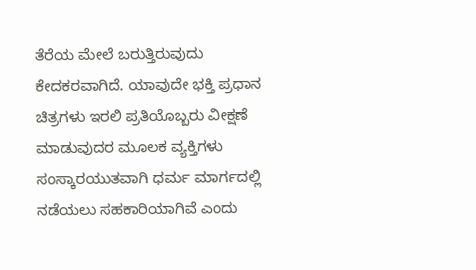ತೆರೆಯ ಮೇಲೆ ಬರುತ್ತಿರುವುದು ಕೇದಕರವಾಗಿದೆ. ಯಾವುದೇ ಭಕ್ತಿ ಪ್ರಧಾನ ಚಿತ್ರಗಳು ಇರಲಿ ಪ್ರತಿಯೊಬ್ಬರು ವೀಕ್ಷಣೆ ಮಾಡುವುದರ ಮೂಲಕ ವ್ಯಕ್ತಿಗಳು ಸಂಸ್ಕಾರಯುತವಾಗಿ ಧರ್ಮ ಮಾರ್ಗದಲ್ಲಿ ನಡೆಯಲು ಸಹಕಾರಿಯಾಗಿವೆ ಎಂದು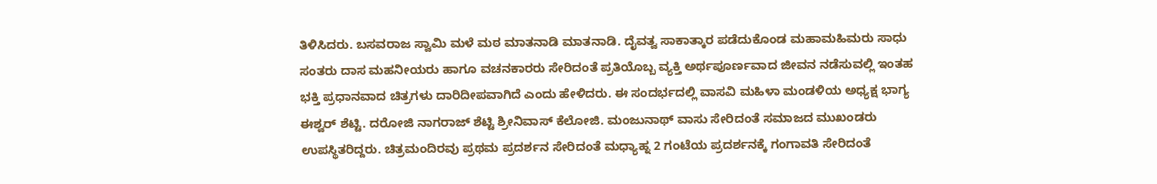ತಿಳಿಸಿದರು. ಬಸವರಾಜ ಸ್ವಾಮಿ ಮಳೆ ಮಠ ಮಾತನಾಡಿ ಮಾತನಾಡಿ. ದೈವತ್ವ ಸಾಕಾತ್ಕಾರ ಪಡೆದುಕೊಂಡ ಮಹಾಮಹಿಮರು ಸಾಧು ಸಂತರು ದಾಸ ಮಹನೀಯರು ಹಾಗೂ ವಚನಕಾರರು ಸೇರಿದಂತೆ ಪ್ರತಿಯೊಬ್ಬ ವ್ಯಕ್ತಿ ಅರ್ಥಪೂರ್ಣವಾದ ಜೀವನ ನಡೆಸುವಲ್ಲಿ ಇಂತಹ ಭಕ್ತಿ ಪ್ರಧಾನವಾದ ಚಿತ್ರಗಳು ದಾರಿದೀಪವಾಗಿದೆ ಎಂದು ಹೇಳಿದರು. ಈ ಸಂದರ್ಭದಲ್ಲಿ ವಾಸವಿ ಮಹಿಳಾ ಮಂಡಳಿಯ ಅಧ್ಯಕ್ಷ ಭಾಗ್ಯ ಈಶ್ವರ್ ಶೆಟ್ಟಿ. ದರೋಜಿ ನಾಗರಾಜ್ ಶೆಟ್ಟಿ ಶ್ರೀನಿವಾಸ್ ಕೆಲೋಜಿ. ಮಂಜುನಾಥ್ ವಾಸು ಸೇರಿದಂತೆ ಸಮಾಜದ ಮುಖಂಡರು ಉಪಸ್ಥಿತರಿದ್ದರು. ಚಿತ್ರಮಂದಿರವು ಪ್ರಥಮ ಪ್ರದರ್ಶನ ಸೇರಿದಂತೆ ಮಧ್ಯಾಹ್ನ 2 ಗಂಟೆಯ ಪ್ರದರ್ಶನಕ್ಕೆ ಗಂಗಾವತಿ ಸೇರಿದಂತೆ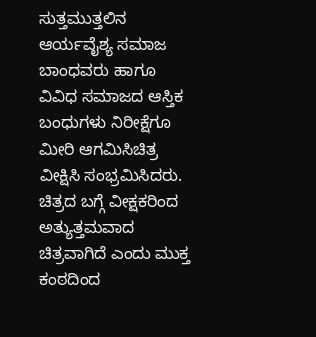ಸುತ್ತಮುತ್ತಲಿನ ಆರ್ಯವೈಶ್ಯ ಸಮಾಜ ಬಾಂಧವರು ಹಾಗೂ ವಿವಿಧ ಸಮಾಜದ ಆಸ್ತಿಕ ಬಂಧುಗಳು ನಿರೀಕ್ಷೆಗೂ ಮೀರಿ ಆಗಮಿಸಿಚಿತ್ರ ವೀಕ್ಷಿಸಿ ಸಂಭ್ರಮಿಸಿದರು. ಚಿತ್ರದ ಬಗ್ಗೆ ವೀಕ್ಷಕರಿಂದ ಅತ್ಯುತ್ತಮವಾದ ಚಿತ್ರವಾಗಿದೆ ಎಂದು ಮುಕ್ತ ಕಂಠದಿಂದ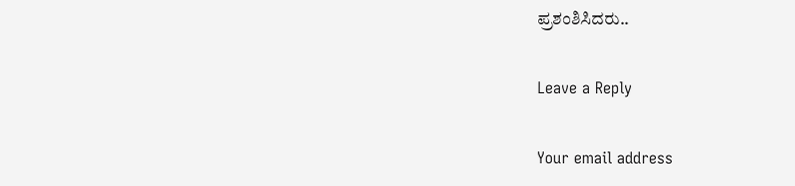ಪ್ರಶಂಶಿಸಿದರು..

Leave a Reply

Your email address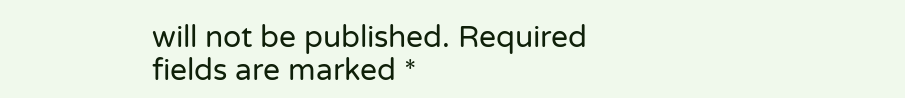will not be published. Required fields are marked *